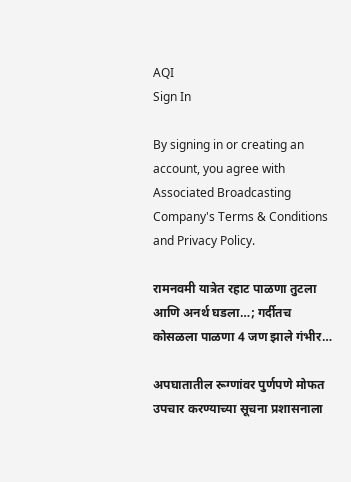AQI
Sign In

By signing in or creating an account, you agree with Associated Broadcasting Company's Terms & Conditions and Privacy Policy.

रामनवमी यात्रेत रहाट पाळणा तुटला आणि अनर्थ घडला…; गर्दीतच कोसळला पाळणा 4 जण झाले गंभीर…

अपघातातील रूग्णांवर पुर्णपणे मोफत उपचार करण्याच्या सूचना प्रशासनाला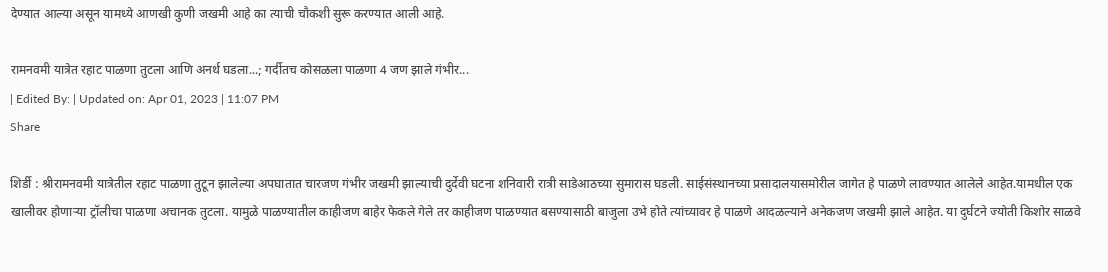देण्यात आल्या असून यामध्ये आणखी कुणी जखमी आहे का त्याची चौकशी सुरू करण्यात आली आहे.

रामनवमी यात्रेत रहाट पाळणा तुटला आणि अनर्थ घडला...; गर्दीतच कोसळला पाळणा 4 जण झाले गंभीर...
| Edited By: | Updated on: Apr 01, 2023 | 11:07 PM
Share

शिर्डी : श्रीरामनवमी यात्रेतील रहाट पाळणा तुटून झालेल्या अपघातात चारजण गंभीर जखमी झाल्याची दुर्देवी घटना शनिवारी रात्री साडेआठच्या सुमारास घडली. साईसंस्थानच्या प्रसादालयासमोरील जागेत हे पाळणे लावण्यात आलेले आहेत.यामधील एक खालीवर होणाऱ्या ट्रॉलीचा पाळणा अचानक तुटला. यामुळे पाळण्यातील काहीजण बाहेर फेकले गेले तर काहीजण पाळण्यात बसण्यासाठी बाजुला उभे होते त्यांच्यावर हे पाळणे आदळल्याने अनेकजण जखमी झाले आहेत. या दुर्घटने ज्योती किशोर साळवे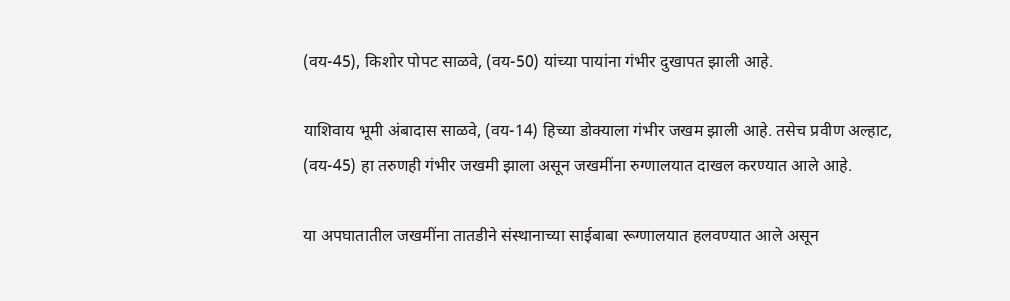(वय-45), किशोर पोपट साळवे, (वय-50) यांच्या पायांना गंभीर दुखापत झाली आहे.

याशिवाय भूमी अंबादास साळवे, (वय-14) हिच्या डोक्याला गंभीर जखम झाली आहे. तसेच प्रवीण अल्हाट, (वय-45) हा तरुणही गंभीर जखमी झाला असून जखमींना रुग्णालयात दाखल करण्यात आले आहे.

या अपघातातील जखमींना तातडीने संस्थानाच्या साईबाबा रूग्णालयात हलवण्यात आले असून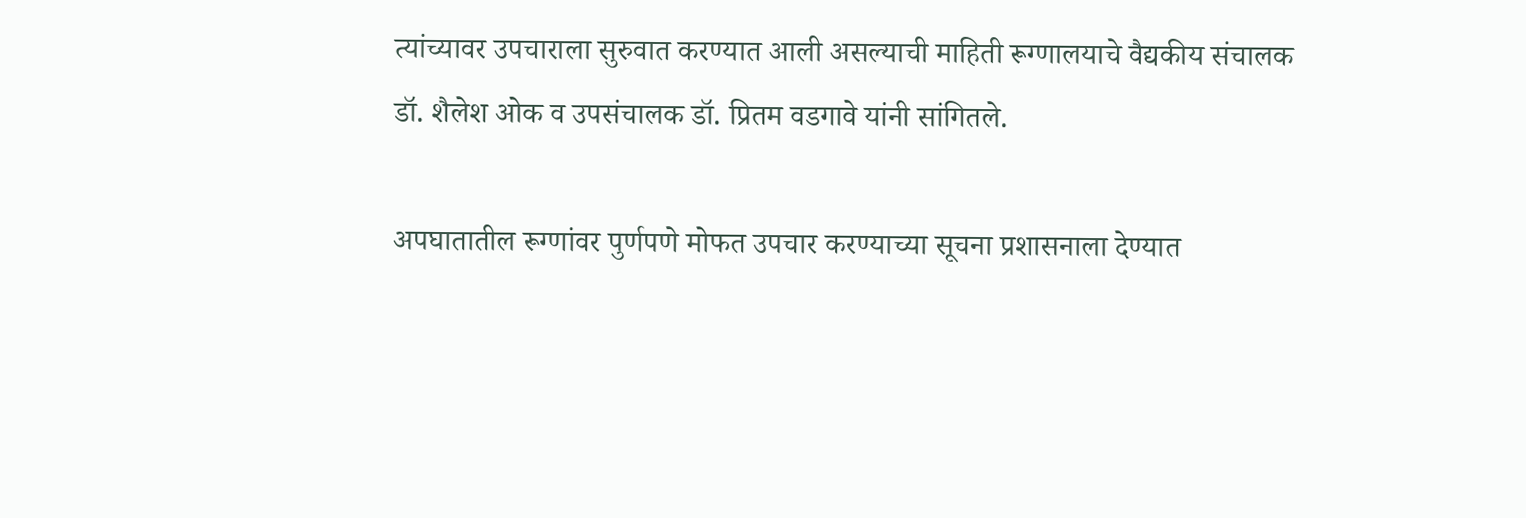त्यांच्यावर उपचाराला सुरुवात करण्यात आली असल्याची माहिती रूग्णालयाचे वैद्यकीय संचालक डॉ. शैलेश ओक व उपसंचालक डॉ. प्रितम वडगावे यांनी सांगितले.

अपघातातील रूग्णांवर पुर्णपणे मोफत उपचार करण्याच्या सूचना प्रशासनाला देण्यात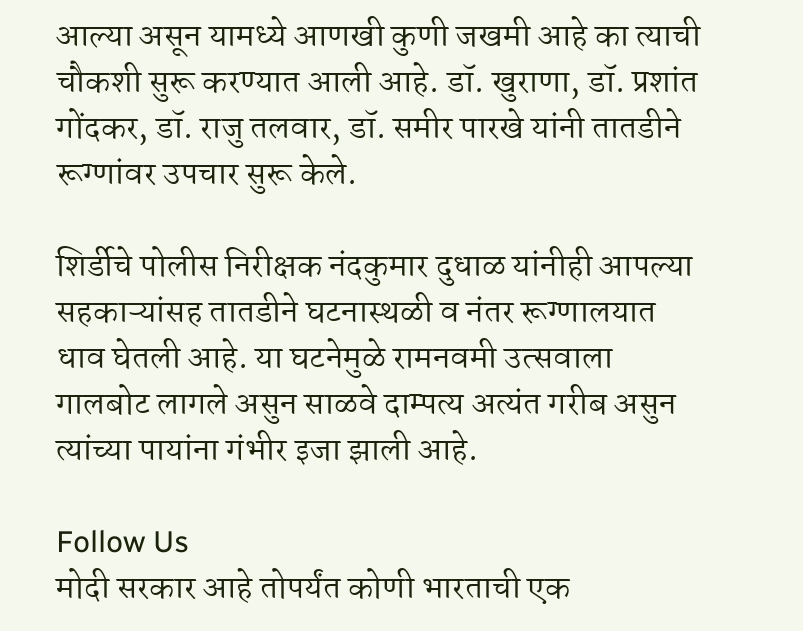आल्या असून यामध्ये आणखी कुणी जखमी आहे का त्याची चौकशी सुरू करण्यात आली आहे. डॉ. खुराणा, डॉ. प्रशांत गोंदकर, डॉ. राजु तलवार, डॉ. समीर पारखे यांनी तातडीने रूग्णांवर उपचार सुरू केले.

शिर्डीचे पोलीस निरीक्षक नंदकुमार दुधाळ यांनीही आपल्या सहकाऱ्यांसह तातडीने घटनास्थळी व नंतर रूग्णालयात धाव घेतली आहे. या घटनेमुळे रामनवमी उत्सवाला गालबोट लागले असुन साळवे दाम्पत्य अत्यंत गरीब असुन त्यांच्या पायांना गंभीर इजा झाली आहे.

Follow Us
मोदी सरकार आहे तोपर्यंत कोणी भारताची एक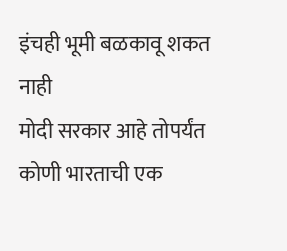इंचही भूमी बळकावू शकत नाही
मोदी सरकार आहे तोपर्यंत कोणी भारताची एक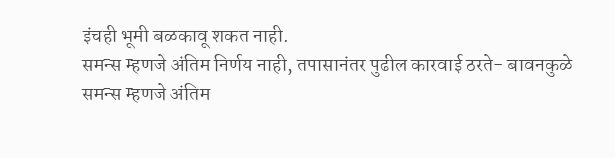इंचही भूमी बळकावू शकत नाही.
समन्स म्हणजे अंतिम निर्णय नाही, तपासानंतर पुढील कारवाई ठरते- बावनकुळे
समन्स म्हणजे अंतिम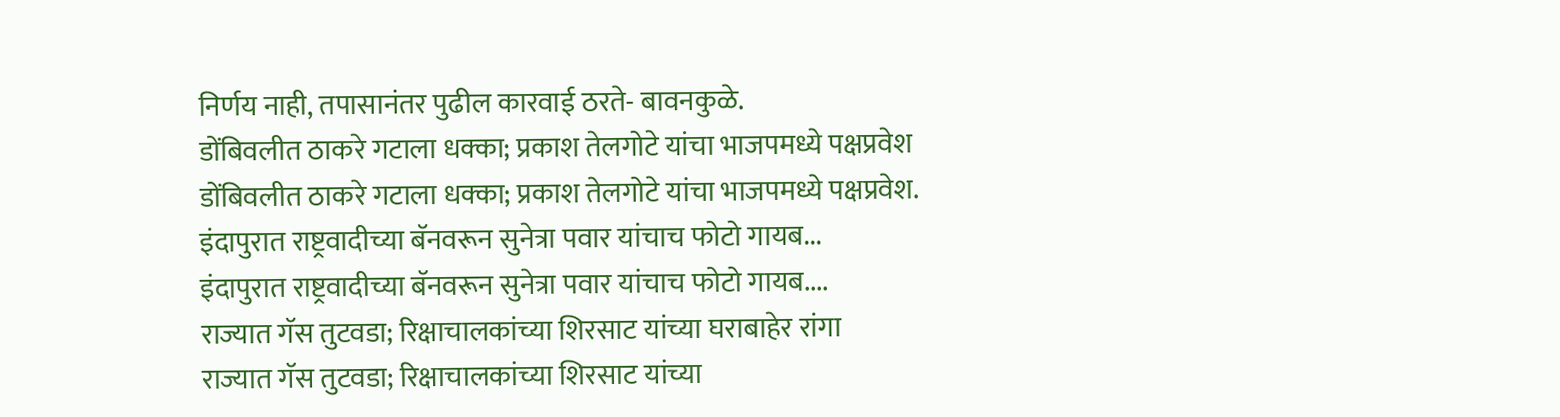निर्णय नाही, तपासानंतर पुढील कारवाई ठरते- बावनकुळे.
डोंबिवलीत ठाकरे गटाला धक्का; प्रकाश तेलगोटे यांचा भाजपमध्ये पक्षप्रवेश
डोंबिवलीत ठाकरे गटाला धक्का; प्रकाश तेलगोटे यांचा भाजपमध्ये पक्षप्रवेश.
इंदापुरात राष्ट्रवादीच्या बॅनवरून सुनेत्रा पवार यांचाच फोटो गायब...
इंदापुरात राष्ट्रवादीच्या बॅनवरून सुनेत्रा पवार यांचाच फोटो गायब....
राज्यात गॅस तुटवडा; रिक्षाचालकांच्या शिरसाट यांच्या घराबाहेर रांगा
राज्यात गॅस तुटवडा; रिक्षाचालकांच्या शिरसाट यांच्या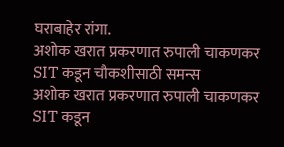घराबाहेर रांगा.
अशोक खरात प्रकरणात रुपाली चाकणकर SIT कडून चौकशीसाठी समन्स
अशोक खरात प्रकरणात रुपाली चाकणकर SIT कडून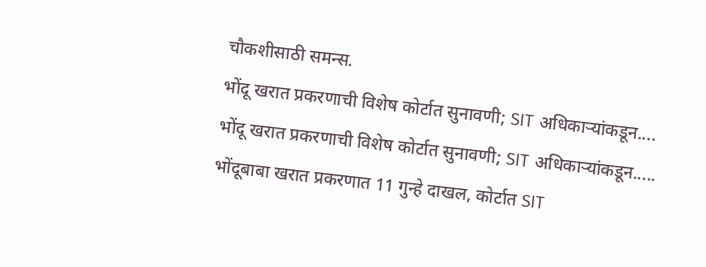चौकशीसाठी समन्स.
भोंदू खरात प्रकरणाची विशेष कोर्टात सुनावणी; SIT अधिकाऱ्यांकडून....
भोंदू खरात प्रकरणाची विशेष कोर्टात सुनावणी; SIT अधिकाऱ्यांकडून.....
भोंदूबाबा खरात प्रकरणात 11 गुन्हे दाखल, कोर्टात SIT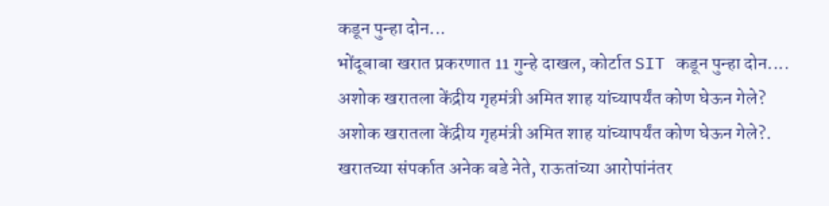कडून पुन्हा दोन...
भोंदूबाबा खरात प्रकरणात 11 गुन्हे दाखल, कोर्टात SIT कडून पुन्हा दोन....
अशोक खरातला केंद्रीय गृहमंत्री अमित शाह यांच्यापर्यंत कोण घेऊन गेले?
अशोक खरातला केंद्रीय गृहमंत्री अमित शाह यांच्यापर्यंत कोण घेऊन गेले?.
खरातच्या संपर्कात अनेक बडे नेते, राऊतांच्या आरोपांनंतर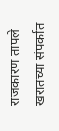राजकारण तापले
खरातच्या संपर्कात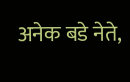अनेक बडे नेते,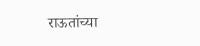राऊतांच्या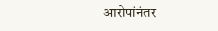आरोपांनंतर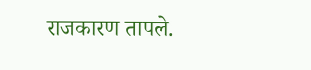राजकारण तापले.